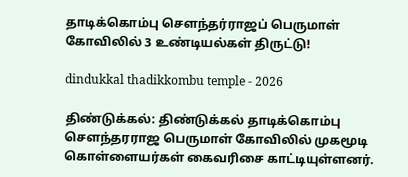தாடிக்கொம்பு சௌந்தர்ராஜப் பெருமாள் கோவிலில் 3 உண்டியல்கள் திருட்டு!

dindukkal thadikkombu temple - 2026

திண்டுக்கல்: திண்டுக்கல் தாடிக்கொம்பு சௌந்தரராஜ பெருமாள் கோவிலில் முகமூடி கொள்ளையர்கள் கைவரிசை காட்டியுள்ளனர்.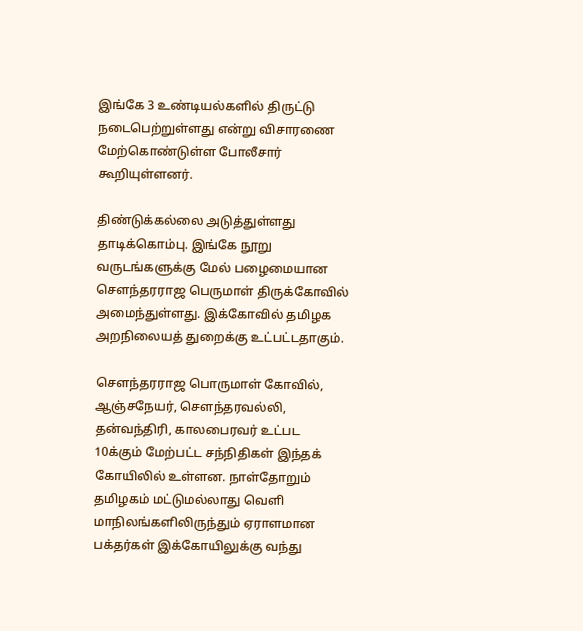இங்கே 3 உண்டியல்களில் திருட்டு நடைபெற்றுள்ளது என்று விசாரணை மேற்கொண்டுள்ள போலீசார் கூறியுள்ளனர்.

திண்டுக்கல்லை அடுத்துள்ளது தாடிக்கொம்பு. இங்கே நூறு வருடங்களுக்கு மேல் பழைமையான சௌந்தரராஜ பெருமாள் திருக்கோவில் அமைந்துள்ளது. இக்கோவில் தமிழக அறநிலையத் துறைக்கு உட்பட்டதாகும்.

சௌந்தரராஜ பொருமாள் கோவில், ஆஞ்சநேயர், சௌந்தரவல்லி, தன்வந்திரி, காலபைரவர் உட்பட 10க்கும் மேற்பட்ட சந்நிதிகள் இந்தக் கோயிலில் உள்ளன. நாள்தோறும் தமிழகம் மட்டுமல்லாது வெளி மாநிலங்களிலிருந்தும் ஏராளமான பக்தர்கள் இக்கோயிலுக்கு வந்து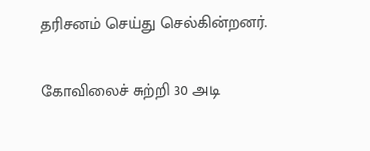தரிசனம் செய்து செல்கின்றனர்.

கோவிலைச் சுற்றி 30 அடி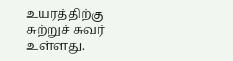உயரத்திற்கு சுற்றுச் சுவர் உள்ளது.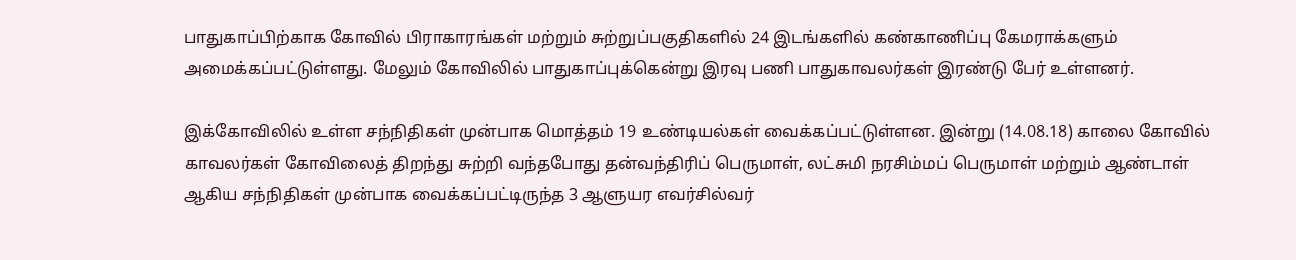பாதுகாப்பிற்காக கோவில் பிராகாரங்கள் மற்றும் சுற்றுப்பகுதிகளில் 24 இடங்களில் கண்காணிப்பு கேமராக்களும் அமைக்கப்பட்டுள்ளது. மேலும் கோவிலில் பாதுகாப்புக்கென்று இரவு பணி பாதுகாவலர்கள் இரண்டு பேர் உள்ளனர்.

இக்கோவிலில் உள்ள சந்நிதிகள் முன்பாக மொத்தம் 19 உண்டியல்கள் வைக்கப்பட்டுள்ளன. இன்று (14.08.18) காலை கோவில் காவலர்கள் கோவிலைத் திறந்து சுற்றி வந்தபோது தன்வந்திரிப் பெருமாள், லட்சுமி நரசிம்மப் பெருமாள் மற்றும் ஆண்டாள் ஆகிய சந்நிதிகள் முன்பாக வைக்கப்பட்டிருந்த 3 ஆளுயர எவர்சில்வர்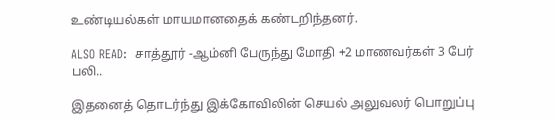உண்டியல்கள் மாயமானதைக் கண்டறிந்தனர்.

ALSO READ:  சாத்தூர் -ஆம்னி பேருந்து மோதி +2 மாணவர்கள் 3 பேர் பலி..

இதனைத் தொடர்ந்து இக்கோவிலின் செயல் அலுவலர் பொறுப்பு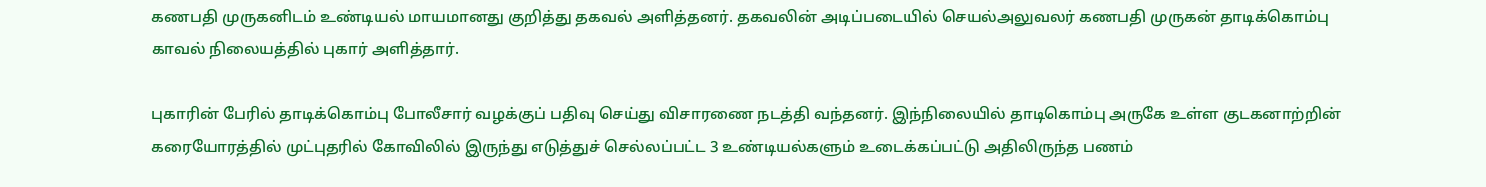கணபதி முருகனிடம் உண்டியல் மாயமானது குறித்து தகவல் அளித்தனர். தகவலின் அடிப்படையில் செயல்அலுவலர் கணபதி முருகன் தாடிக்கொம்பு காவல் நிலையத்தில் புகார் அளித்தார்.

புகாரின் பேரில் தாடிக்கொம்பு போலீசார் வழக்குப் பதிவு செய்து விசாரணை நடத்தி வந்தனர். இந்நிலையில் தாடிகொம்பு அருகே உள்ள குடகனாற்றின் கரையோரத்தில் முட்புதரில் கோவிலில் இருந்து எடுத்துச் செல்லப்பட்ட 3 உண்டியல்களும் உடைக்கப்பட்டு அதிலிருந்த பணம்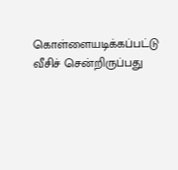கொள்ளையடிக்கப்பட்டு வீசிச் சென்றிருப்பது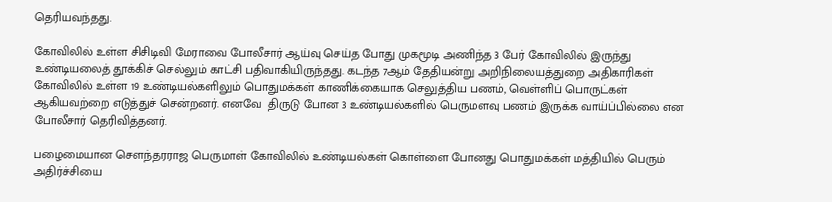தெரியவந்தது.

கோவிலில் உள்ள சிசிடிவி மேராவை போலீசார் ஆய்வு செய்த போது முகமூடி அணிந்த 3 பேர் கோவிலில் இருந்து உண்டியலைத் தூக்கிச் செல்லும் காட்சி பதிவாகியிருந்தது. கடந்த 7ஆம் தேதியன்று அறிநிலையத்துறை அதிகாரிகள் கோவிலில் உள்ள 19 உண்டியல்களிலும் பொதுமக்கள் காணிக்கையாக செலுத்திய பணம், வெள்ளிப் பொருட்கள் ஆகியவற்றை எடுத்துச் சென்றனர். எனவே  திருடு போன 3 உண்டியல்களில் பெருமளவு பணம் இருக்க வாய்ப்பில்லை என போலீசார் தெரிவித்தனர்.

பழைமையான சௌந்தரராஜ பெருமாள் கோவிலில் உண்டியல்கள் கொள்ளை போனது பொதுமக்கள் மத்தியில் பெரும் அதிர்ச்சியை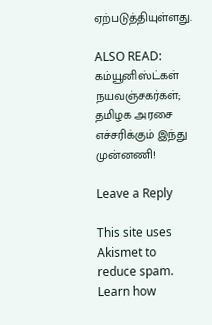ஏற்படுத்தியுள்ளது.

ALSO READ:  கம்யூனிஸ்ட்கள் நயவஞ்சகர்கள்; தமிழக அரசை எச்சரிக்கும் இந்து முன்னணி!

Leave a Reply

This site uses Akismet to reduce spam. Learn how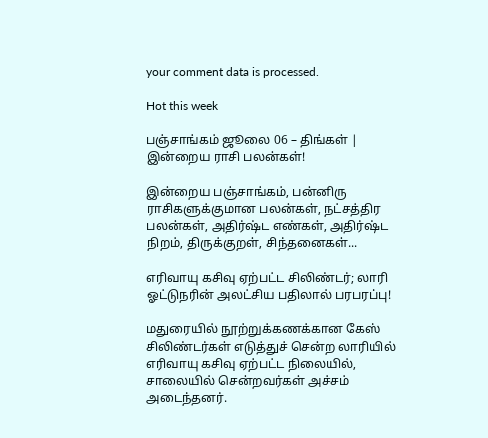your comment data is processed.

Hot this week

பஞ்சாங்கம் ஜூலை 06 – திங்கள் | இன்றைய ராசி பலன்கள்!

இன்றைய பஞ்சாங்கம், பன்னிரு ராசிகளுக்குமான பலன்கள், நட்சத்திர பலன்கள், அதிர்ஷ்ட எண்கள், அதிர்ஷ்ட நிறம், திருக்குறள், சிந்தனைகள்...

எரிவாயு கசிவு ஏற்பட்ட சிலிண்டர்; லாரி ஓட்டுநரின் அலட்சிய பதிலால் பரபரப்பு!

மதுரையில் நூற்றுக்கணக்கான கேஸ் சிலிண்டர்கள் எடுத்துச் சென்ற லாரியில் எரிவாயு கசிவு ஏற்பட்ட நிலையில், சாலையில் சென்றவர்கள் அச்சம் அடைந்தனர்.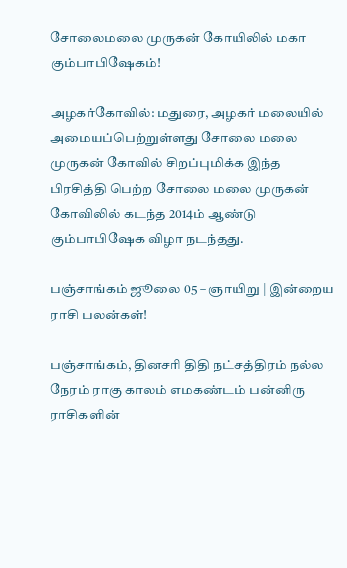சோலைமலை முருகன் கோயிலில் மகா கும்பாபிஷேகம்!

அழகர்கோவில்: மதுரை, அழகர் மலையில் அமையப்பெற்றுள்ளது சோலை மலை முருகன் கோவில் சிறப்புமிக்க இந்த பிரசித்தி பெற்ற சோலை மலை முருகன் கோவிலில் கடந்த 2014ம் ஆண்டு கும்பாபிஷேக விழா நடந்தது.

பஞ்சாங்கம் ஜூலை 05 – ஞாயிறு | இன்றைய ராசி பலன்கள்!

பஞ்சாங்கம், தினசரி திதி நட்சத்திரம் நல்ல நேரம் ராகு காலம் எமகண்டம் பன்னிரு ராசிகளின்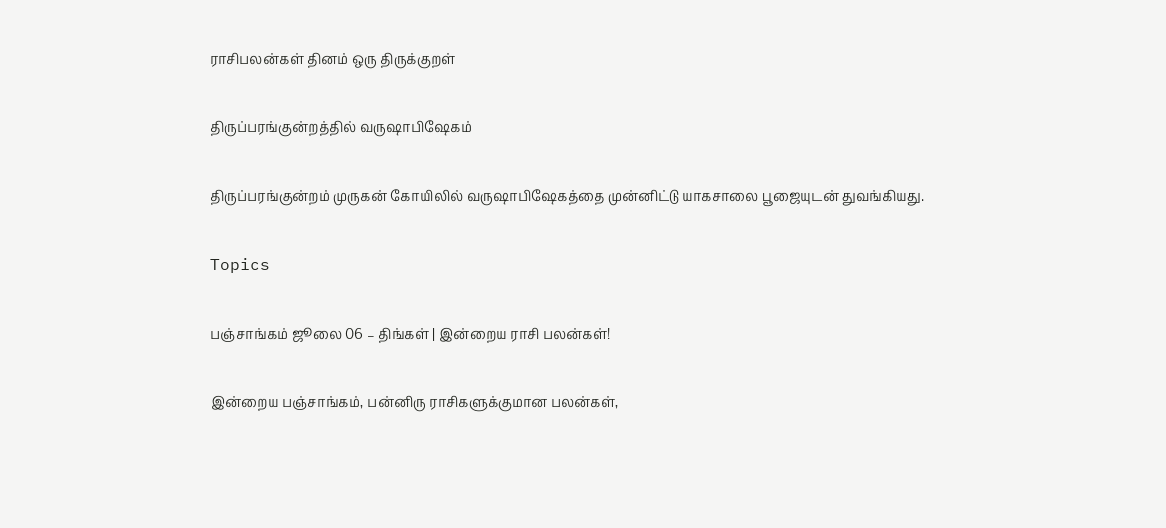ராசிபலன்கள் தினம் ஒரு திருக்குறள்

திருப்பரங்குன்றத்தில் வருஷாபிஷேகம்

திருப்பரங்குன்றம் முருகன் கோயிலில் வருஷாபிஷேகத்தை முன்னிட்டு யாகசாலை பூஜையுடன் துவங்கியது.

Topics

பஞ்சாங்கம் ஜூலை 06 – திங்கள் | இன்றைய ராசி பலன்கள்!

இன்றைய பஞ்சாங்கம், பன்னிரு ராசிகளுக்குமான பலன்கள்,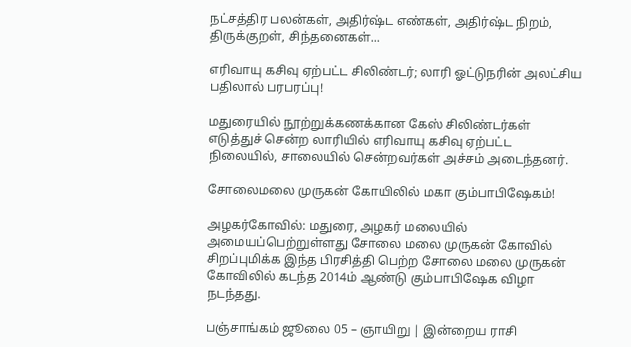நட்சத்திர பலன்கள், அதிர்ஷ்ட எண்கள், அதிர்ஷ்ட நிறம், திருக்குறள், சிந்தனைகள்...

எரிவாயு கசிவு ஏற்பட்ட சிலிண்டர்; லாரி ஓட்டுநரின் அலட்சிய பதிலால் பரபரப்பு!

மதுரையில் நூற்றுக்கணக்கான கேஸ் சிலிண்டர்கள் எடுத்துச் சென்ற லாரியில் எரிவாயு கசிவு ஏற்பட்ட நிலையில், சாலையில் சென்றவர்கள் அச்சம் அடைந்தனர்.

சோலைமலை முருகன் கோயிலில் மகா கும்பாபிஷேகம்!

அழகர்கோவில்: மதுரை, அழகர் மலையில் அமையப்பெற்றுள்ளது சோலை மலை முருகன் கோவில் சிறப்புமிக்க இந்த பிரசித்தி பெற்ற சோலை மலை முருகன் கோவிலில் கடந்த 2014ம் ஆண்டு கும்பாபிஷேக விழா நடந்தது.

பஞ்சாங்கம் ஜூலை 05 – ஞாயிறு | இன்றைய ராசி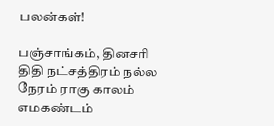பலன்கள்!

பஞ்சாங்கம், தினசரி திதி நட்சத்திரம் நல்ல நேரம் ராகு காலம் எமகண்டம்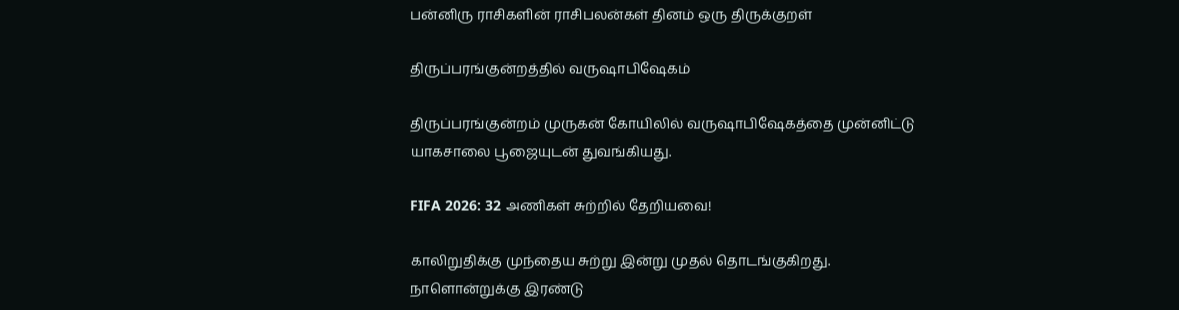பன்னிரு ராசிகளின் ராசிபலன்கள் தினம் ஒரு திருக்குறள்

திருப்பரங்குன்றத்தில் வருஷாபிஷேகம்

திருப்பரங்குன்றம் முருகன் கோயிலில் வருஷாபிஷேகத்தை முன்னிட்டு யாகசாலை பூஜையுடன் துவங்கியது.

FIFA 2026: 32 அணிகள் சுற்றில் தேறியவை!

காலிறுதிக்கு முந்தைய சுற்று இன்று முதல் தொடங்குகிறது. நாளொன்றுக்கு இரண்டு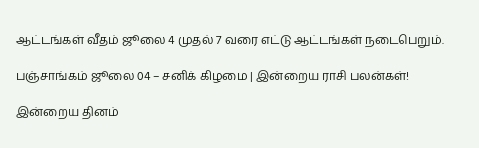ஆட்டங்கள் வீதம் ஜூலை 4 முதல் 7 வரை எட்டு ஆட்டங்கள் நடைபெறும்.

பஞ்சாங்கம் ஜூலை 04 – சனிக் கிழமை | இன்றைய ராசி பலன்கள்!

இன்றைய தினம்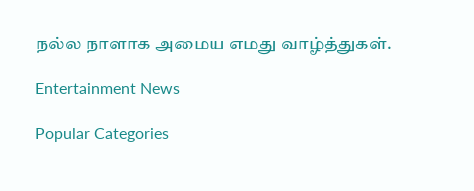நல்ல நாளாக அமைய எமது வாழ்த்துகள்.

Entertainment News

Popular Categories